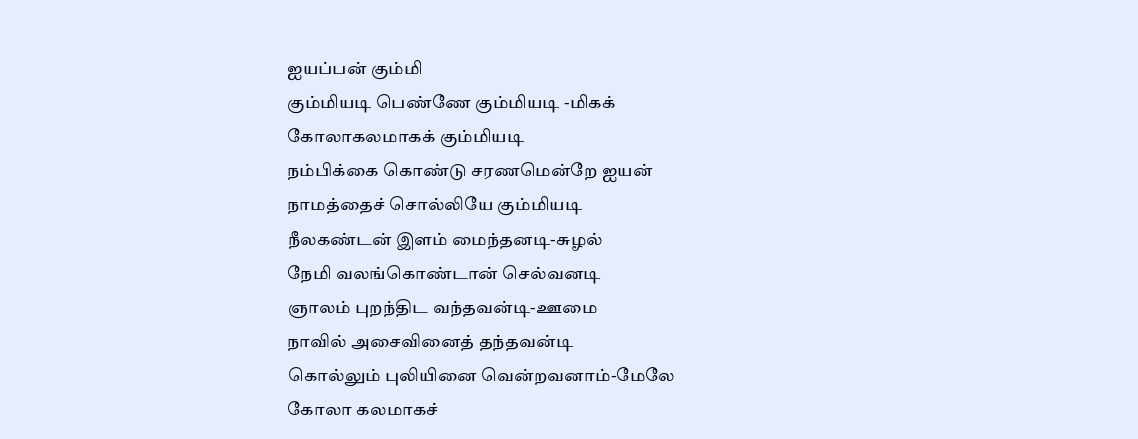ஐயப்பன் கும்மி
கும்மியடி பெண்ணே கும்மியடி -மிகக்
கோலாகலமாகக் கும்மியடி
நம்பிக்கை கொண்டு சரணமென்றே ஐயன்
நாமத்தைச் சொல்லியே கும்மியடி
நீலகண்டன் இளம் மைந்தனடி-சுழல்
நேமி வலங்கொண்டான் செல்வனடி
ஞாலம் புறந்திட வந்தவன்டி-ஊமை
நாவில் அசைவினைத் தந்தவன்டி
கொல்லும் புலியினை வென்றவனாம்-மேலே
கோலா கலமாகச்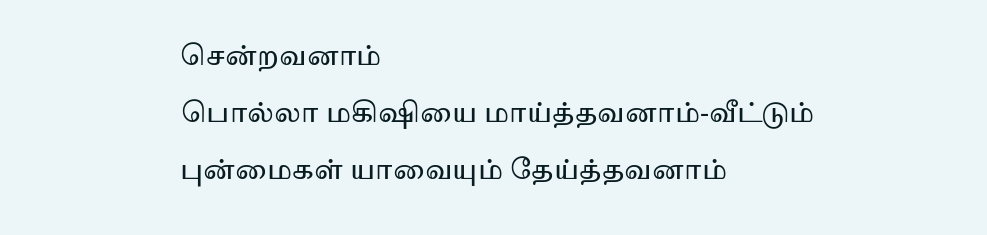சென்றவனாம்
பொல்லா மகிஷியை மாய்த்தவனாம்-வீட்டும்
புன்மைகள் யாவையும் தேய்த்தவனாம்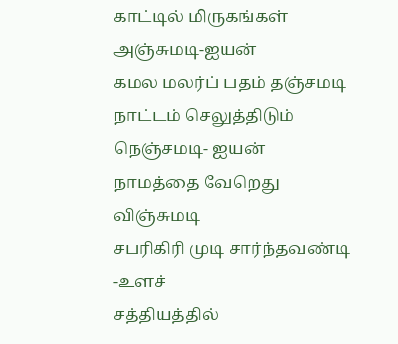காட்டில் மிருகங்கள் அஞ்சுமடி-ஐயன்
கமல மலர்ப் பதம் தஞ்சமடி
நாட்டம் செலுத்திடும் நெஞ்சமடி- ஐயன்
நாமத்தை வேறெது விஞ்சுமடி
சபரிகிரி முடி சார்ந்தவண்டி -உளச்
சத்தியத்தில்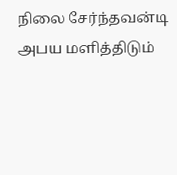நிலை சேர்ந்தவன்டி
அபய மளித்திடும்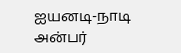ஐயனடி-நாடி
அன்பர்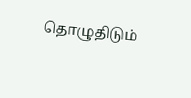தொழுதிடும்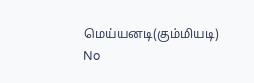மெய்யனடி(கும்மியடி)
No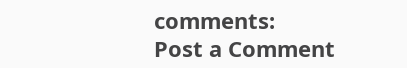comments:
Post a Comment